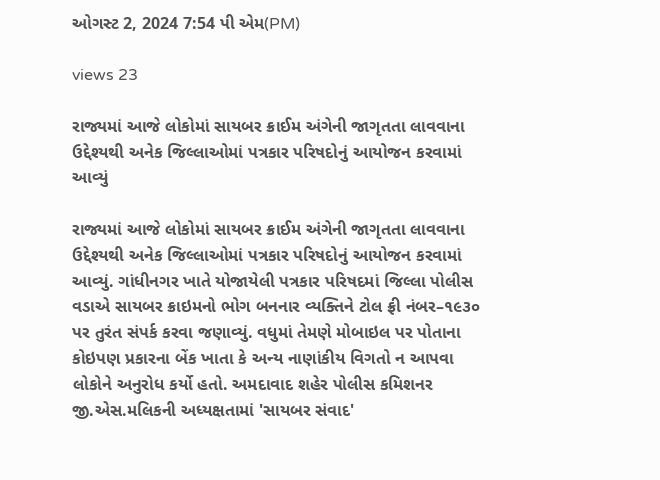ઓગસ્ટ 2, 2024 7:54 પી એમ(PM)

views 23

રાજ્યમાં આજે લોકોમાં સાયબર ક્રાઈમ અંગેની જાગૃતતા લાવવાના ઉદ્દેશ્યથી અનેક જિલ્લાઓમાં પત્રકાર પરિષદોનું આયોજન કરવામાં આવ્યું

રાજ્યમાં આજે લોકોમાં સાયબર ક્રાઈમ અંગેની જાગૃતતા લાવવાના ઉદ્દેશ્યથી અનેક જિલ્લાઓમાં પત્રકાર પરિષદોનું આયોજન કરવામાં આવ્યું. ગાંધીનગર ખાતે યોજાયેલી પત્રકાર પરિષદમાં જિલ્લા પોલીસ વડાએ સાયબર ક્રાઇમનો ભોગ બનનાર વ્યક્તિને ટોલ ફ્રી નંબર–૧૯૩૦ પર તુરંત સંપર્ક કરવા જણાવ્યું. વધુમાં તેમણે મોબાઇલ પર પોતાના કોઇપણ પ્રકારના બેંક ખાતા કે અન્ય નાણાંકીય વિગતો ન આપવા લોકોને અનુરોધ કર્યો હતો. અમદાવાદ શહેર પોલીસ કમિશનર જી.એસ.મલિકની અધ્યક્ષતામાં 'સાયબર સંવાદ'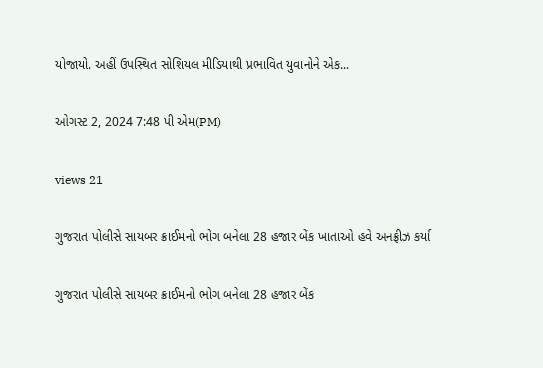યોજાયો. અહીં ઉપસ્થિત સોશિયલ મીડિયાથી પ્રભાવિત યુવાનોને એક...

ઓગસ્ટ 2, 2024 7:48 પી એમ(PM)

views 21

ગુજરાત પોલીસે સાયબર ક્રાઈમનો ભોગ બનેલા 28 હજાર બેંક ખાતાઓ હવે અનફ્રીઝ કર્યા

ગુજરાત પોલીસે સાયબર ક્રાઈમનો ભોગ બનેલા 28 હજાર બેંક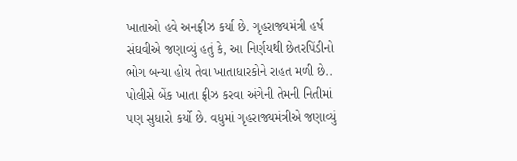ખાતાઓ હવે અનફ્રીઝ કર્યા છે. ગૃહરાજ્યમંત્રી હર્ષ સંઘવીએ જણાવ્યું હતું કે, આ નિર્ણયથી છેતરપિંડીનો ભોગ બન્યા હોય તેવા ખાતાધારકોને રાહત મળી છે.. પોલીસે બેંક ખાતા ફ્રીઝ કરવા અંગેની તેમની નિતીમાં પણ સુધારો કર્યો છે. વધુમાં ગૃહરાજ્યમંત્રીએ જણાવ્યું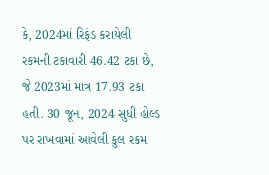કે, 2024માં રિફંડ કરાયેલી રકમની ટકાવારી 46.42 ટકા છે, જે 2023માં માત્ર 17.93 ટકા હતી. 30 જૂન, 2024 સુધી હોલ્ડ પર રાખવામાં આવેલી કુલ રકમ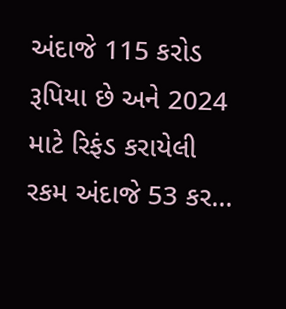અંદાજે 115 કરોડ રૂપિયા છે અને 2024 માટે રિફંડ કરાયેલી રકમ અંદાજે 53 કર...